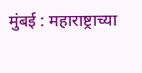मुंबई : महाराष्ट्राच्या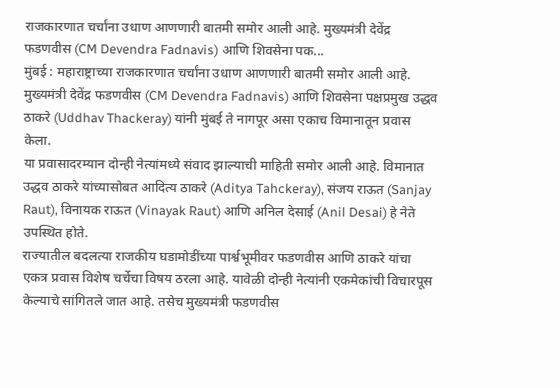राजकारणात चर्चांना उधाण आणणारी बातमी समोर आली आहे. मुख्यमंत्री देवेंद्र फडणवीस (CM Devendra Fadnavis) आणि शिवसेना पक...
मुंबई : महाराष्ट्राच्या राजकारणात चर्चांना उधाण आणणारी बातमी समोर आली आहे. मुख्यमंत्री देवेंद्र फडणवीस (CM Devendra Fadnavis) आणि शिवसेना पक्षप्रमुख उद्धव ठाकरे (Uddhav Thackeray) यांनी मुंबई ते नागपूर असा एकाच विमानातून प्रवास केला.
या प्रवासादरम्यान दोन्ही नेत्यांमध्ये संवाद झाल्याची माहिती समोर आली आहे. विमानात उद्धव ठाकरे यांच्यासोबत आदित्य ठाकरे (Aditya Tahckeray), संजय राऊत (Sanjay Raut), विनायक राऊत (Vinayak Raut) आणि अनिल देसाई (Anil Desai) हे नेते उपस्थित होते.
राज्यातील बदलत्या राजकीय घडामोडींच्या पार्श्वभूमीवर फडणवीस आणि ठाकरे यांचा एकत्र प्रवास विशेष चर्चेचा विषय ठरला आहे. यावेळी दोन्ही नेत्यांनी एकमेकांची विचारपूस केल्याचे सांगितले जात आहे. तसेच मुख्यमंत्री फडणवीस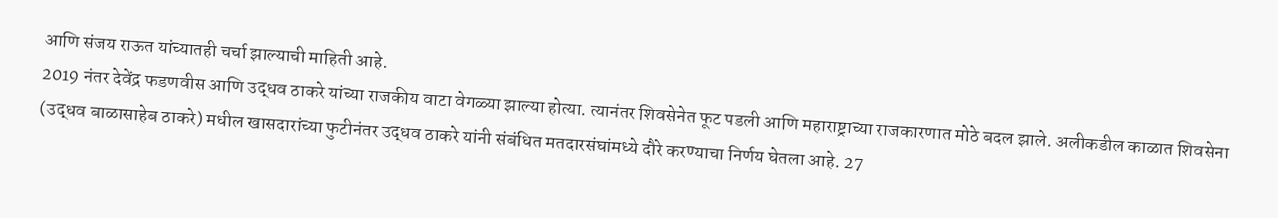आणि संजय राऊत यांच्यातही चर्चा झाल्याची माहिती आहे.
2019 नंतर देवेंद्र फडणवीस आणि उद्धव ठाकरे यांच्या राजकीय वाटा वेगळ्या झाल्या होत्या. त्यानंतर शिवसेनेत फूट पडली आणि महाराष्ट्राच्या राजकारणात मोठे बदल झाले. अलीकडील काळात शिवसेना (उद्धव बाळासाहेब ठाकरे) मधील खासदारांच्या फुटीनंतर उद्धव ठाकरे यांनी संबंधित मतदारसंघांमध्ये दौरे करण्याचा निर्णय घेतला आहे. 27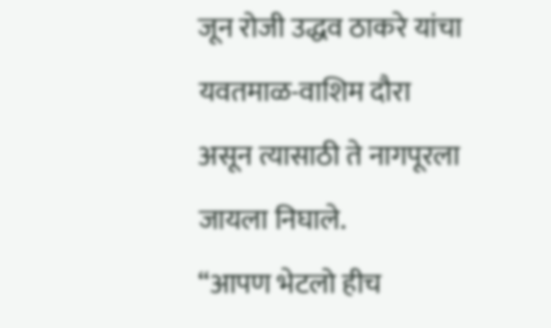जून रोजी उद्धव ठाकरे यांचा यवतमाळ-वाशिम दौरा असून त्यासाठी ते नागपूरला जायला निघाले.
“आपण भेटलो हीच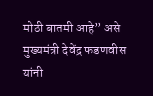मोठी बातमी आहे” असे मुख्यमंत्री देवेंद्र फडणवीस यांनी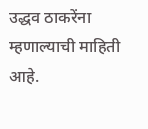उद्धव ठाकरेंना म्हणाल्याची माहिती आहे.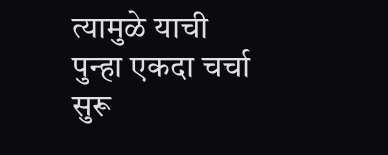त्यामुळे याची पुन्हा एकदा चर्चा सुरू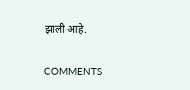झाली आहे.


COMMENTS